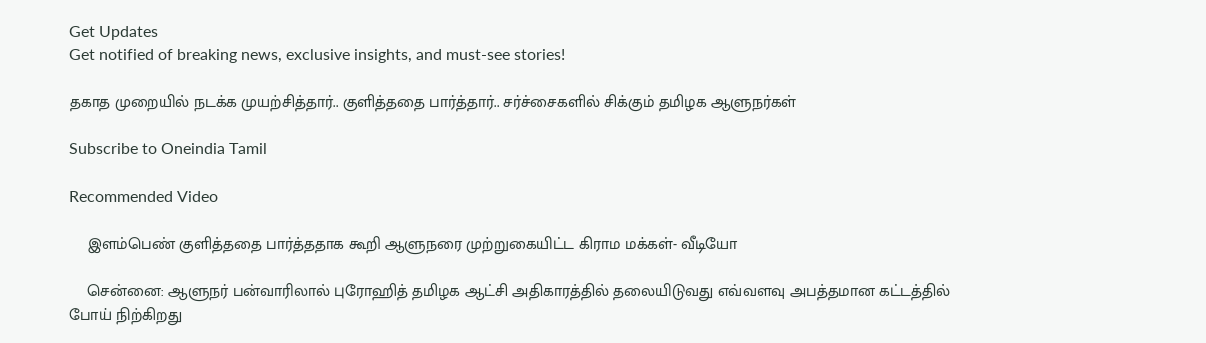Get Updates
Get notified of breaking news, exclusive insights, and must-see stories!

தகாத முறையில் நடக்க முயற்சித்தார்.. குளித்ததை பார்த்தார்.. சர்ச்சைகளில் சிக்கும் தமிழக ஆளுநர்கள்

Subscribe to Oneindia Tamil

Recommended Video

    இளம்பெண் குளித்ததை பார்த்ததாக கூறி ஆளுநரை முற்றுகையிட்ட கிராம மக்கள்- வீடியோ

    சென்னை: ஆளுநர் பன்வாரிலால் புரோஹித் தமிழக ஆட்சி அதிகாரத்தில் தலையிடுவது எவ்வளவு அபத்தமான கட்டத்தில் போய் நிற்கிறது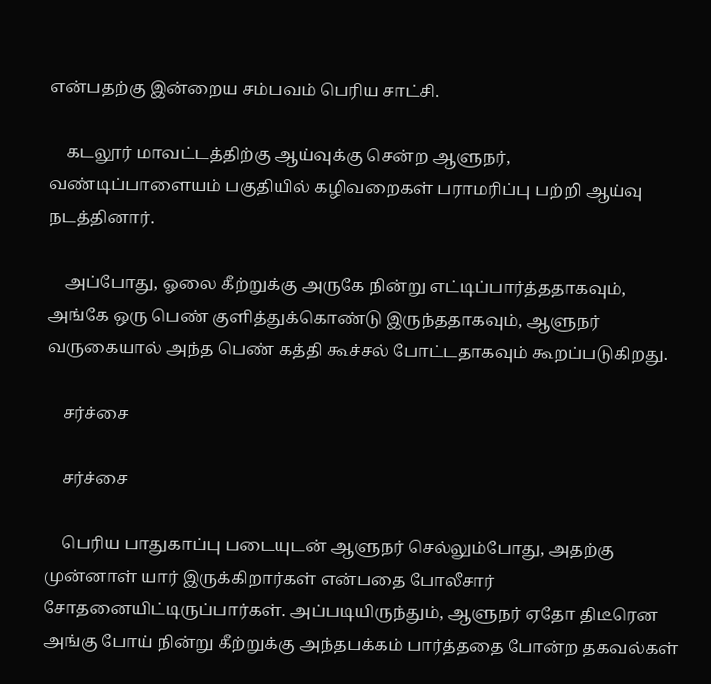என்பதற்கு இன்றைய சம்பவம் பெரிய சாட்சி.

    கடலூர் மாவட்டத்திற்கு ஆய்வுக்கு சென்ற ஆளுநர், வண்டிப்பாளையம் பகுதியில் கழிவறைகள் பராமரிப்பு பற்றி ஆய்வு நடத்தினார்.

    அப்போது, ஓலை கீற்றுக்கு அருகே நின்று எட்டிப்பார்த்ததாகவும், அங்கே ஒரு பெண் குளித்துக்கொண்டு இருந்ததாகவும், ஆளுநர் வருகையால் அந்த பெண் கத்தி கூச்சல் போட்டதாகவும் கூறப்படுகிறது.

    சர்ச்சை

    சர்ச்சை

    பெரிய பாதுகாப்பு படையுடன் ஆளுநர் செல்லும்போது, அதற்கு முன்னாள் யார் இருக்கிறார்கள் என்பதை போலீசார் சோதனையிட்டிருப்பார்கள். அப்படியிருந்தும், ஆளுநர் ஏதோ திடீரென அங்கு போய் நின்று கீற்றுக்கு அந்தபக்கம் பார்த்ததை போன்ற தகவல்கள்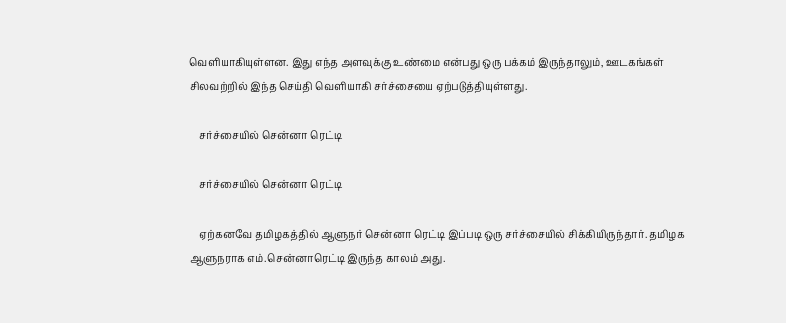வெளியாகியுள்ளன. இது எந்த அளவுக்கு உண்மை என்பது ஒரு பக்கம் இருந்தாலும், ஊடகங்கள் சிலவற்றில் இந்த செய்தி வெளியாகி சர்ச்சையை ஏற்படுத்தியுள்ளது.

    சர்ச்சையில் சென்னா ரெட்டி

    சர்ச்சையில் சென்னா ரெட்டி

    ஏற்கனவே தமிழகத்தில் ஆளுநர் சென்னா ரெட்டி இப்படி ஒரு சர்ச்சையில் சிக்கியிருந்தார். தமிழக ஆளுநராக எம்.சென்னாரெட்டி இருந்த காலம் அது.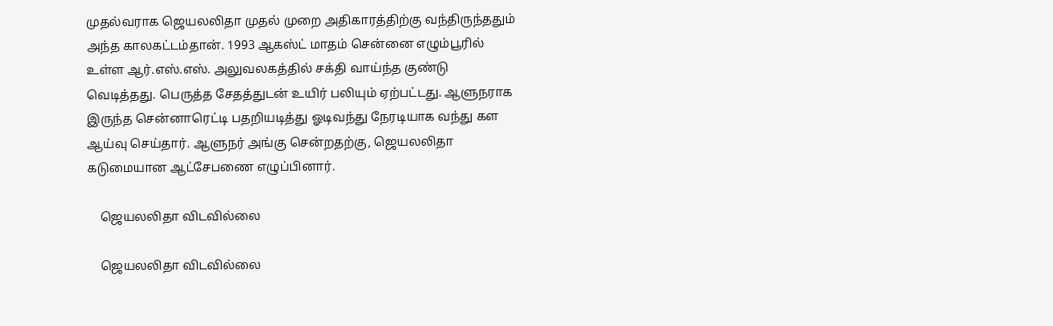முதல்வராக ஜெயலலிதா முதல் முறை அதிகாரத்திற்கு வந்திருந்ததும் அந்த காலகட்டம்தான். 1993 ஆகஸ்ட் மாதம் சென்னை எழும்பூரில் உள்ள ஆர்.எஸ்.எஸ். அலுவலகத்தில் சக்தி வாய்ந்த குண்டு வெடித்தது. பெருத்த சேதத்துடன் உயிர் பலியும் ஏற்பட்டது. ஆளுநராக இருந்த சென்னாரெட்டி பதறியடித்து ஓடிவந்து நேரடியாக வந்து கள ஆய்வு செய்தார். ஆளுநர் அங்கு சென்றதற்கு, ஜெயலலிதா கடுமையான ஆட்சேபணை எழுப்பினார்.

    ஜெயலலிதா விடவில்லை

    ஜெயலலிதா விடவில்லை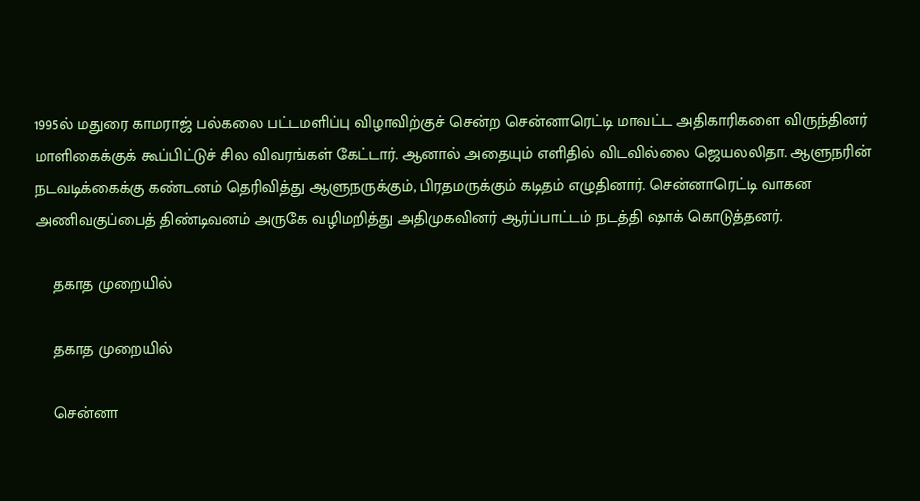1995ல் மதுரை காமராஜ் பல்கலை பட்டமளிப்பு விழாவிற்குச் சென்ற சென்னாரெட்டி மாவட்ட அதிகாரிகளை விருந்தினர் மாளிகைக்குக் கூப்பிட்டுச் சில விவரங்கள் கேட்டார். ஆனால் அதையும் எளிதில் விடவில்லை ஜெயலலிதா. ஆளுநரின் நடவடிக்கைக்கு கண்டனம் தெரிவித்து ஆளுநருக்கும், பிரதமருக்கும் கடிதம் எழுதினார். சென்னாரெட்டி வாகன அணிவகுப்பைத் திண்டிவனம் அருகே வழிமறித்து அதிமுகவினர் ஆர்ப்பாட்டம் நடத்தி ஷாக் கொடுத்தனர்.

    தகாத முறையில்

    தகாத முறையில்

    சென்னா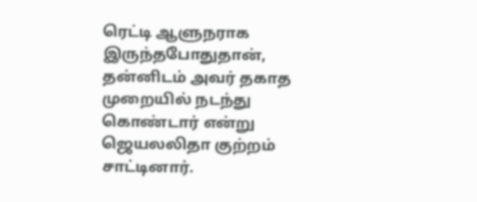ரெட்டி ஆளுநராக இருந்தபோதுதான், தன்னிடம் அவர் தகாத முறையில் நடந்து கொண்டார் என்று ஜெயலலிதா குற்றம் சாட்டினார்.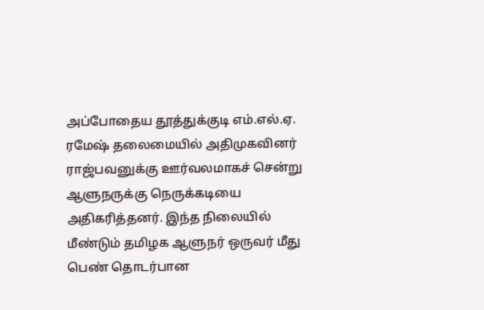அப்போதைய தூத்துக்குடி எம்.எல்.ஏ. ரமேஷ் தலைமையில் அதிமுகவினர் ராஜ்பவனுக்கு ஊர்வலமாகச் சென்று ஆளுநருக்கு நெருக்கடியை அதிகரித்தனர். இந்த நிலையில் மீண்டும் தமிழக ஆளுநர் ஒருவர் மீது பெண் தொடர்பான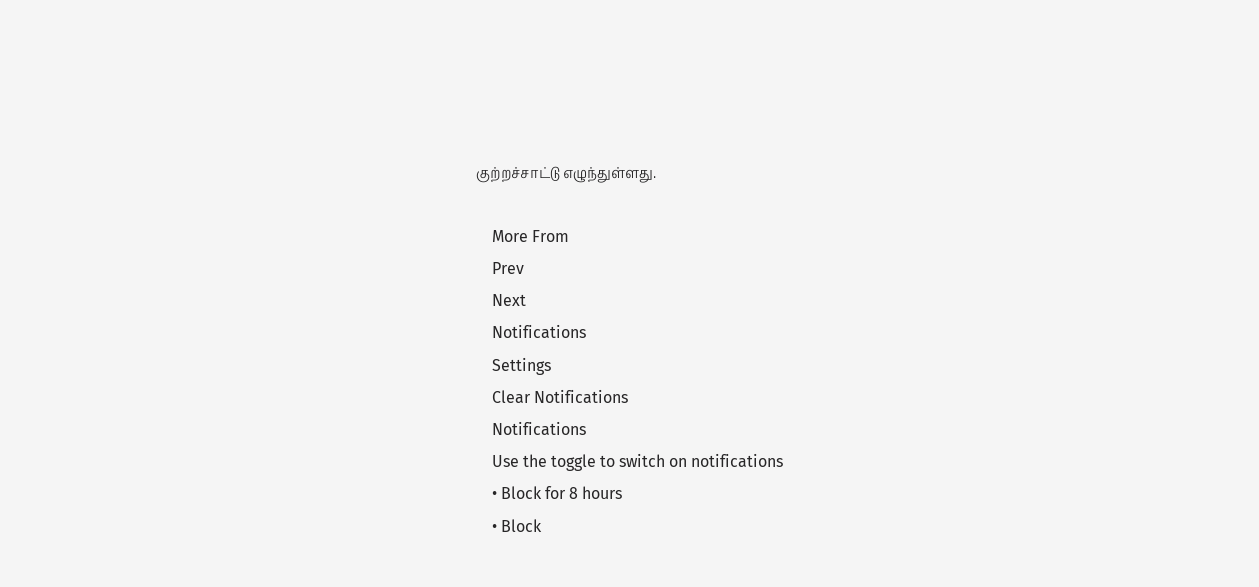குற்றச்சாட்டு எழுந்துள்ளது.

    More From
    Prev
    Next
    Notifications
    Settings
    Clear Notifications
    Notifications
    Use the toggle to switch on notifications
    • Block for 8 hours
    • Block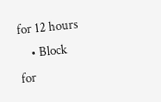for 12 hours
    • Block for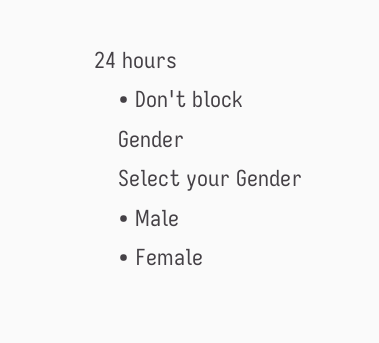24 hours
    • Don't block
    Gender
    Select your Gender
    • Male
    • Female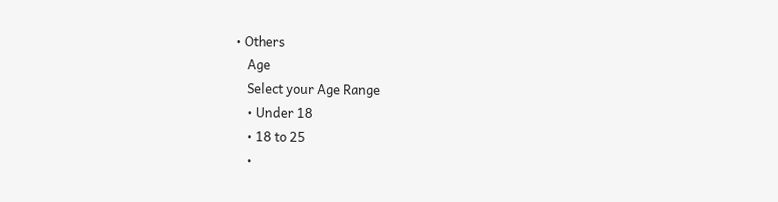• Others
    Age
    Select your Age Range
    • Under 18
    • 18 to 25
    •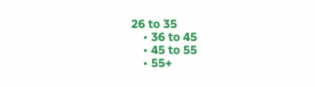26 to 35
    • 36 to 45
    • 45 to 55
    • 55+